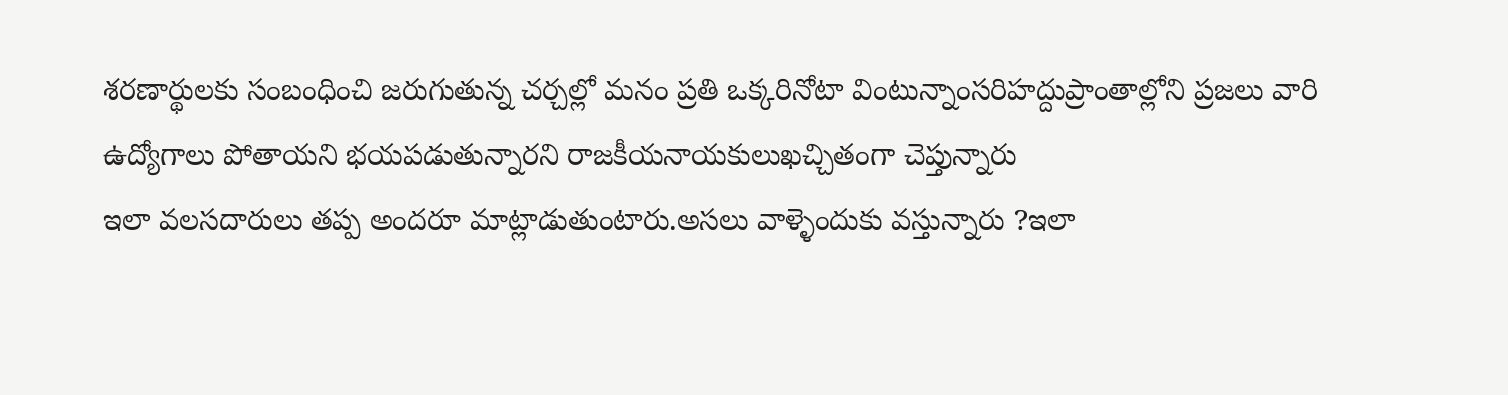శరణార్థులకు సంబంధించి జరుగుతున్న చర్చల్లో మనం ప్రతి ఒక్కరినోటా వింటున్నాంసరిహద్దుప్రాంతాల్లోని ప్రజలు వారి ఉద్యోగాలు పోతాయని భయపడుతున్నారని రాజకీయనాయకులుఖచ్చితంగా చెప్తున్నారు
ఇలా వలసదారులు తప్ప అందరూ మాట్లాడుతుంటారు.అసలు వాళ్ళెందుకు వస్తున్నారు ?ఇలా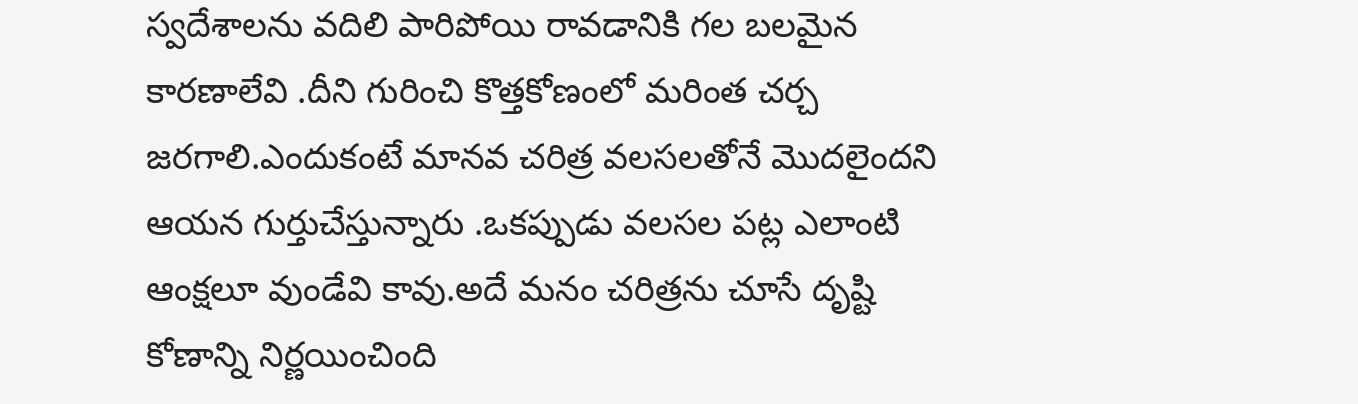స్వదేశాలను వదిలి పారిపోయి రావడానికి గల బలమైన కారణాలేవి .దీని గురించి కొత్తకోణంలో మరింత చర్చ జరగాలి.ఎందుకంటే మానవ చరిత్ర వలసలతోనే మొదలైందని ఆయన గుర్తుచేస్తున్నారు .ఒకప్పుడు వలసల పట్ల ఎలాంటి ఆంక్షలూ వుండేవి కావు.అదే మనం చరిత్రను చూసే దృష్టి కోణాన్ని నిర్ణయించింది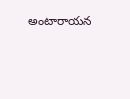అంటారాయన